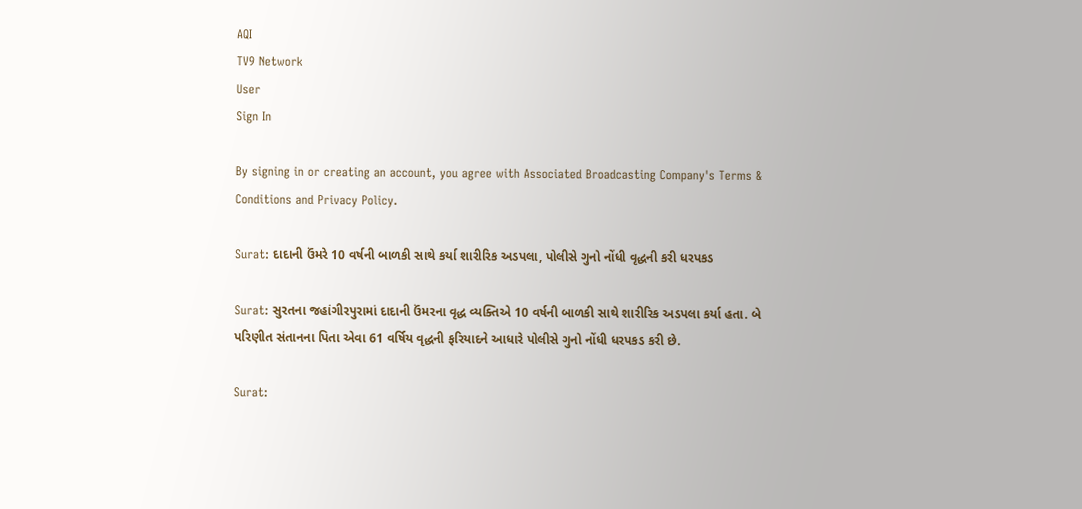AQI
TV9 Network
User
Sign In

By signing in or creating an account, you agree with Associated Broadcasting Company's Terms & Conditions and Privacy Policy.

Surat: દાદાની ઉંમરે 10 વર્ષની બાળકી સાથે કર્યા શારીરિક અડપલા, પોલીસે ગુનો નોંધી વૃદ્ધની કરી ધરપકડ

Surat: સુરતના જહાંગીરપુરામાં દાદાની ઉંમરના વૃદ્ધ વ્યક્તિએ 10 વર્ષની બાળકી સાથે શારીરિક અડપલા કર્યા હતા. બે પરિણીત સંતાનના પિતા એવા 61 વર્ષિય વૃદ્ધની ફરિયાદને આધારે પોલીસે ગુનો નોંધી ધરપકડ કરી છે.

Surat: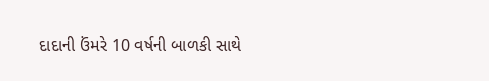દાદાની ઉંમરે 10 વર્ષની બાળકી સાથે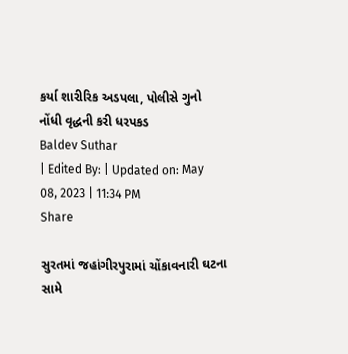કર્યા શારીરિક અડપલા, પોલીસે ગુનો નોંધી વૃદ્ધની કરી ધરપકડ
Baldev Suthar
| Edited By: | Updated on: May 08, 2023 | 11:34 PM
Share

સુરતમાં જહાંગીરપુરામાં ચોંકાવનારી ઘટના સામે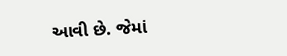આવી છે. જેમાં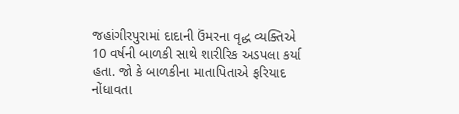જહાંગીરપુરામાં દાદાની ઉંમરના વૃદ્ધ વ્યક્તિએ 10 વર્ષની બાળકી સાથે શારીરિક અડપલા કર્યા હતા. જો કે બાળકીના માતાપિતાએ ફરિયાદ નોંધાવતા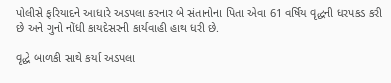પોલીસે ફરિયાદને આધારે અડપલા કરનાર બે સંતાનોના પિતા એવા 61 વર્ષિય વૃદ્ધની ધરપકડ કરી છે અને ગુનો નોંધી કાયદેસરની કાર્યવાહી હાથ ધરી છે.

વૃદ્ધે બાળકી સાથે કર્યા અડપલા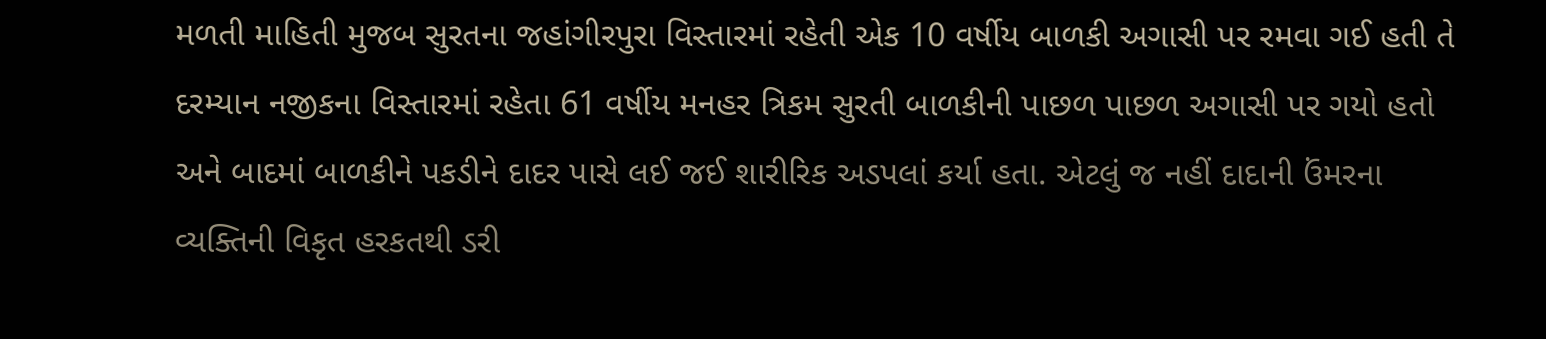મળતી માહિતી મુજબ સુરતના જહાંગીરપુરા વિસ્તારમાં રહેતી એક 10 વર્ષીય બાળકી અગાસી પર રમવા ગઈ હતી તે દરમ્યાન નજીકના વિસ્તારમાં રહેતા 61 વર્ષીય મનહર ત્રિકમ સુરતી બાળકીની પાછળ પાછળ અગાસી પર ગયો હતો અને બાદમાં બાળકીને પકડીને દાદર પાસે લઈ જઈ શારીરિક અડપલાં કર્યા હતા. એટલું જ નહીં દાદાની ઉંમરના વ્યક્તિની વિકૃત હરકતથી ડરી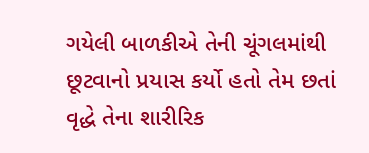ગયેલી બાળકીએ તેની ચૂંગલમાંથી છૂટવાનો પ્રયાસ કર્યો હતો તેમ છતાં વૃદ્ધે તેના શારીરિક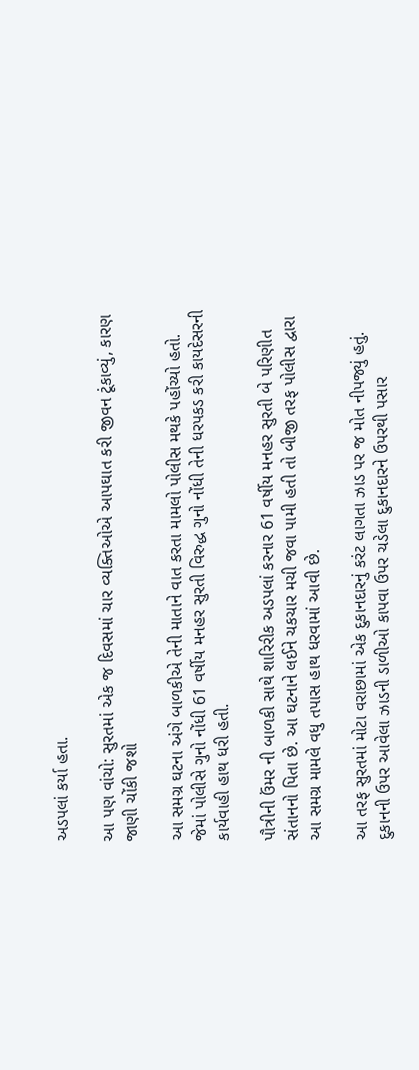અડપલાં કર્યા હતા.

આ પણ વાંચો: સુરતમાં એક જ દિવસમાં ચાર વ્યક્તિઓએ આપઘાત કરી જીવન ટૂંકાવ્યું, કારણ જાણી ચોંકી જશો

આ સમગ્ર ઘટના અંગે બાળકીએ તેની માતાને વાત કરતા મામલો પોલીસ મથકે પહોંચ્યો હતો. જેમાં પોલીસે ગુનો નોંધી 61 વર્ષીય મનહર સુરતી વિરુદ્ધ ગુનો નોંધી તેની ધરપકડ કરી કાયદેસરની કાર્યવાહી હાથ ધરી હતી.

પૌત્રીની ઉંમર ની બાળકી સાથે શારિરીક અડપલાં કરનાર 61 વર્ષીય મનહર સુરતી બે પરિણીત સંતાનનો પિતા છે. આ ઘટનાને લઈને ચકચાર મચી જવા પામી હતી તો બીજી તરફ પોલીસ દ્વારા આ સમગ્ર મામલે વધુ તપાસ હાથ ધરવામાં આવી છે.

આ તરફ સુરતમાં મોટા વરાછામાં એક દુકાનદારનું કરંટ લાગતા ઝાડ પર જ મોત નીપજ્યું હતું. દુકાનની ઉપર આવેલા ઝાડની ડાળીઓ કાપવા ઉપર ચડેલા દુકાનદારને ઉપરથી પસાર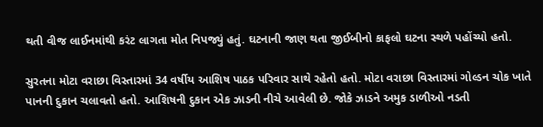થતી વીજ લાઈનમાંથી કરંટ લાગતા મોત નિપજ્યું હતું. ઘટનાની જાણ થતા જીઈબીનો કાફલો ઘટના સ્થળે પહોંચ્યો હતો.

સુરતના મોટા વરાછા વિસ્તારમાં 34 વર્ષીય આશિષ પાઠક પરિવાર સાથે રહેતો હતો. મોટા વરાછા વિસ્તારમાં ગોલ્ડન ચોક ખાતે પાનની દુકાન ચલાવતો હતો. આશિષની દુકાન એક ઝાડની નીચે આવેલી છે. જોકે ઝાડને અમુક ડાળીઓ નડતી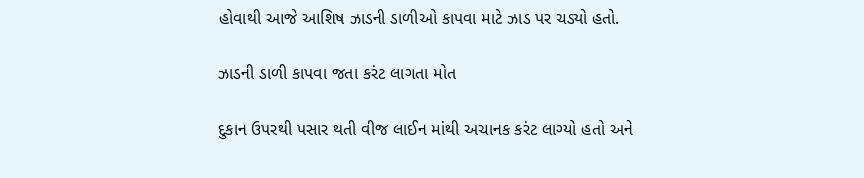હોવાથી આજે આશિષ ઝાડની ડાળીઓ કાપવા માટે ઝાડ પર ચડ્યો હતો.

ઝાડની ડાળી કાપવા જતા કરંટ લાગતા મોત

દુકાન ઉપરથી પસાર થતી વીજ લાઈન માંથી અચાનક કરંટ લાગ્યો હતો અને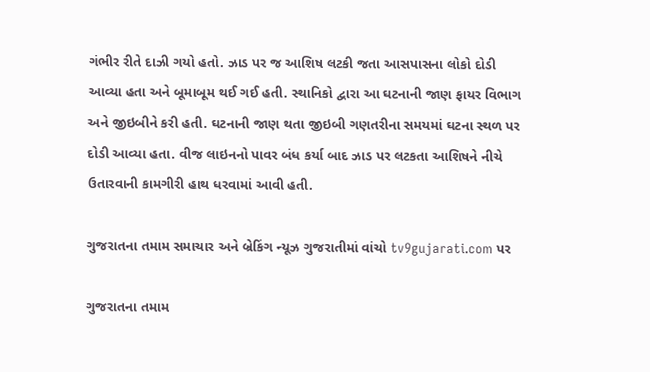ગંભીર રીતે દાઝી ગયો હતો. ઝાડ પર જ આશિષ લટકી જતા આસપાસના લોકો દોડી આવ્યા હતા અને બૂમાબૂમ થઈ ગઈ હતી. સ્થાનિકો દ્વારા આ ઘટનાની જાણ ફાયર વિભાગ અને જીઇબીને કરી હતી. ઘટનાની જાણ થતા જીઇબી ગણતરીના સમયમાં ઘટના સ્થળ પર દોડી આવ્યા હતા. વીજ લાઇનનો પાવર બંધ કર્યા બાદ ઝાડ પર લટકતા આશિષને નીચે ઉતારવાની કામગીરી હાથ ધરવામાં આવી હતી.

ગુજરાતના તમામ સમાચાર અને બ્રેકિંગ ન્યૂઝ ગુજરાતીમાં વાંચો tv9gujarati.com પર

ગુજરાતના તમામ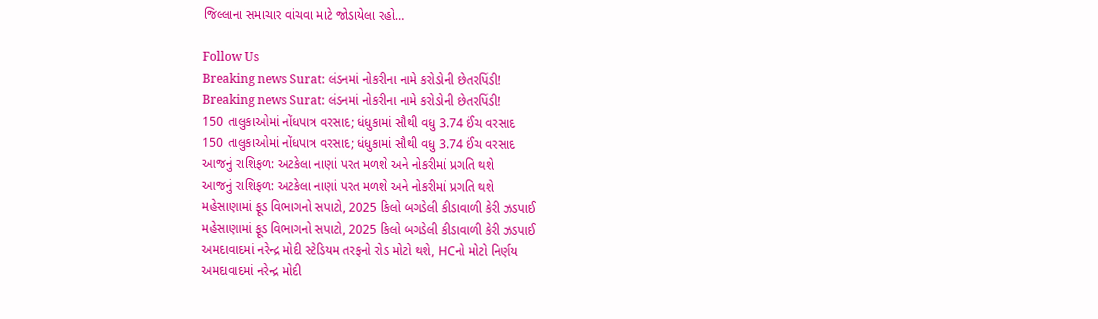જિલ્લાના સમાચાર વાંચવા માટે જોડાયેલા રહો…

Follow Us
Breaking news Surat: લંડનમાં નોકરીના નામે કરોડોની છેતરપિંડી!
Breaking news Surat: લંડનમાં નોકરીના નામે કરોડોની છેતરપિંડી!
150 તાલુકાઓમાં નોંધપાત્ર વરસાદ; ધંધુકામાં સૌથી વધુ 3.74 ઈંચ વરસાદ
150 તાલુકાઓમાં નોંધપાત્ર વરસાદ; ધંધુકામાં સૌથી વધુ 3.74 ઈંચ વરસાદ
આજનું રાશિફળ: અટકેલા નાણાં પરત મળશે અને નોકરીમાં પ્રગતિ થશે
આજનું રાશિફળ: અટકેલા નાણાં પરત મળશે અને નોકરીમાં પ્રગતિ થશે
મહેસાણામાં ફૂડ વિભાગનો સપાટો, 2025 કિલો બગડેલી કીડાવાળી કેરી ઝડપાઈ
મહેસાણામાં ફૂડ વિભાગનો સપાટો, 2025 કિલો બગડેલી કીડાવાળી કેરી ઝડપાઈ
અમદાવાદમાં નરેન્દ્ર મોદી સ્ટેડિયમ તરફનો રોડ મોટો થશે, HCનો મોટો નિર્ણય
અમદાવાદમાં નરેન્દ્ર મોદી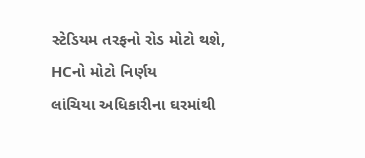સ્ટેડિયમ તરફનો રોડ મોટો થશે, HCનો મોટો નિર્ણય
લાંચિયા અધિકારીના ઘરમાંથી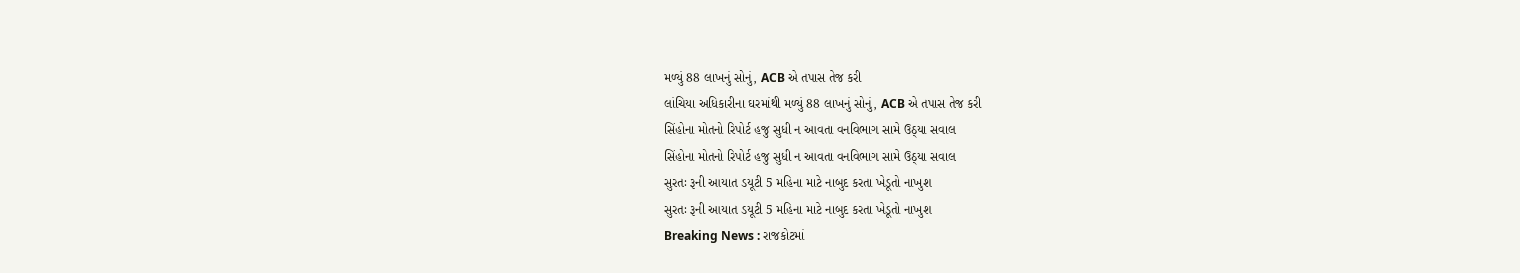મળ્યું 88 લાખનું સોનું, ACB એ તપાસ તેજ કરી
લાંચિયા અધિકારીના ઘરમાંથી મળ્યું 88 લાખનું સોનું, ACB એ તપાસ તેજ કરી
સિંહોના મોતનો રિપોર્ટ હજુ સુધી ન આવતા વનવિભાગ સામે ઉઠ્યા સવાલ
સિંહોના મોતનો રિપોર્ટ હજુ સુધી ન આવતા વનવિભાગ સામે ઉઠ્યા સવાલ
સુરતઃ રૂની આયાત ડયૂટી 5 મહિના માટે નાબુદ કરતા ખેડૂતો નાખુશ
સુરતઃ રૂની આયાત ડયૂટી 5 મહિના માટે નાબુદ કરતા ખેડૂતો નાખુશ
Breaking News : રાજકોટમાં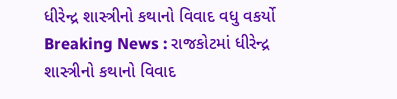ધીરેન્દ્ર શાસ્ત્રીનો કથાનો વિવાદ વધુ વકર્યો
Breaking News : રાજકોટમાં ધીરેન્દ્ર શાસ્ત્રીનો કથાનો વિવાદ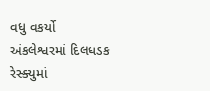વધુ વકર્યો
અંકલેશ્વરમાં દિલધડક રેસ્ક્યુમાં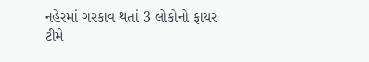નહેરમાં ગરકાવ થતાં 3 લોકોનો ફાયર ટીમે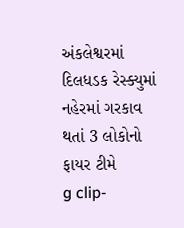અંકલેશ્વરમાં દિલધડક રેસ્ક્યુમાં નહેરમાં ગરકાવ થતાં 3 લોકોનો ફાયર ટીમે
g clip-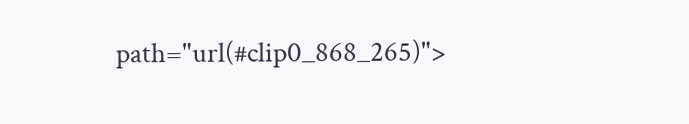path="url(#clip0_868_265)">